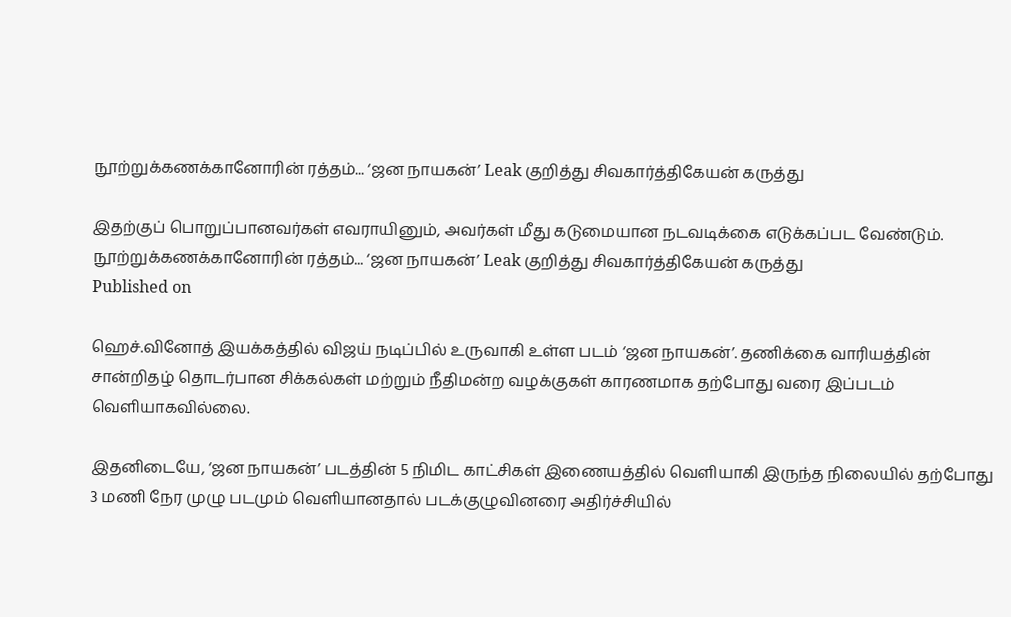நூற்றுக்கணக்கானோரின் ரத்தம்... ‘ஜன நாயகன்’ Leak குறித்து சிவகார்த்திகேயன் கருத்து

இதற்குப் பொறுப்பானவர்கள் எவராயினும், அவர்கள் மீது கடுமையான நடவடிக்கை எடுக்கப்பட வேண்டும்.
நூற்றுக்கணக்கானோரின் ரத்தம்... ‘ஜன நாயகன்’ Leak குறித்து சிவகார்த்திகேயன் கருத்து
Published on

ஹெச்.வினோத் இயக்கத்தில் விஜய் நடிப்பில் உருவாகி உள்ள படம் ‘ஜன நாயகன்’. தணிக்கை வாரியத்தின் சான்றிதழ் தொடர்பான சிக்கல்கள் மற்றும் நீதிமன்ற வழக்குகள் காரணமாக தற்போது வரை இப்படம் வெளியாகவில்லை.

இதனிடையே, ‘ஜன நாயகன்’ படத்தின் 5 நிமிட காட்சிகள் இணையத்தில் வெளியாகி இருந்த நிலையில் தற்போது 3 மணி நேர முழு படமும் வெளியானதால் படக்குழுவினரை அதிர்ச்சியில்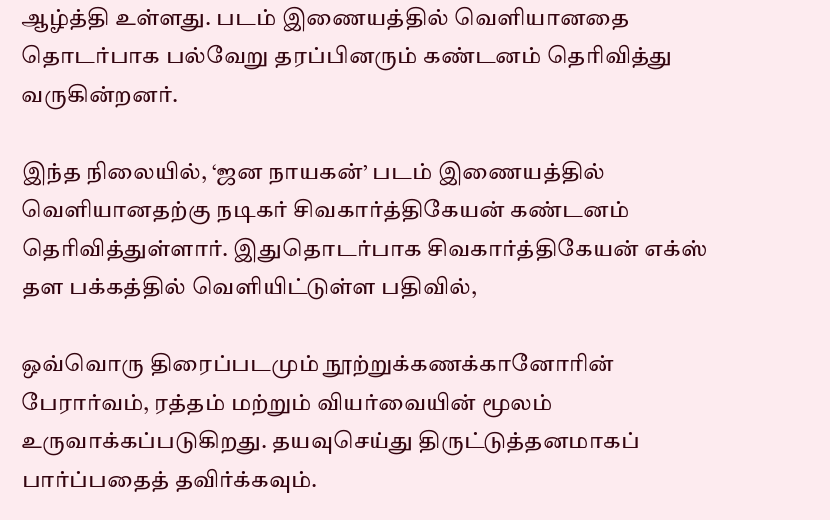ஆழ்த்தி உள்ளது. படம் இணையத்தில் வெளியானதை தொடர்பாக பல்வேறு தரப்பினரும் கண்டனம் தெரிவித்து வருகின்றனர்.

இந்த நிலையில், ‘ஜன நாயகன்’ படம் இணையத்தில் வெளியானதற்கு நடிகர் சிவகார்த்திகேயன் கண்டனம் தெரிவித்துள்ளார். இதுதொடர்பாக சிவகார்த்திகேயன் எக்ஸ் தள பக்கத்தில் வெளியிட்டுள்ள பதிவில்,

ஒவ்வொரு திரைப்படமும் நூற்றுக்கணக்கானோரின் பேரார்வம், ரத்தம் மற்றும் வியர்வையின் மூலம் உருவாக்கப்படுகிறது. தயவுசெய்து திருட்டுத்தனமாகப் பார்ப்பதைத் தவிர்க்கவும்.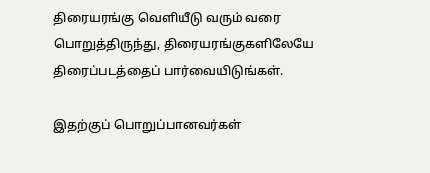திரையரங்கு வெளியீடு வரும் வரை பொறுத்திருந்து, திரையரங்குகளிலேயே திரைப்படத்தைப் பார்வையிடுங்கள்.

இதற்குப் பொறுப்பானவர்கள்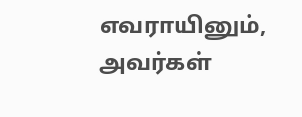எவராயினும், அவர்கள்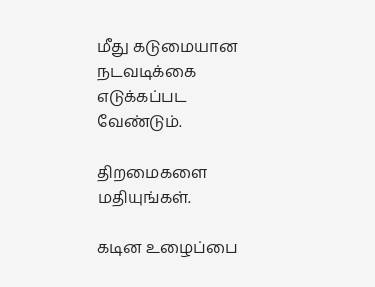மீது கடுமையான நடவடிக்கை எடுக்கப்பட வேண்டும்.

திறமைகளை மதியுங்கள்.

கடின உழைப்பை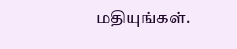மதியுங்கள்.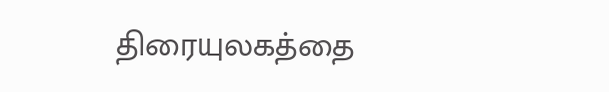திரையுலகத்தை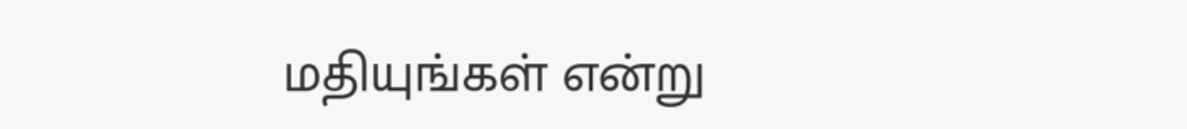மதியுங்கள் என்று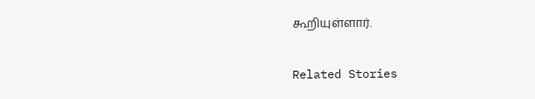கூறியுள்ளார்.

Related Stories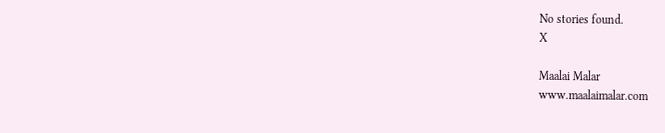No stories found.
X

Maalai Malar
www.maalaimalar.com